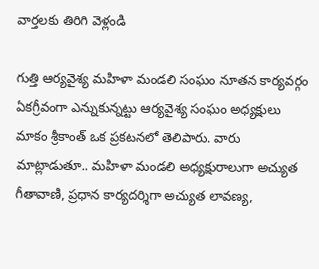వార్తలకు తిరిగి వెళ్లండి

గుత్తి ఆర్యవైశ్య మహిళా మండలి సంఘం నూతన కార్యవర్గం ఏకగ్రీవంగా ఎన్నుకున్నట్టు ఆర్యవైశ్య సంఘం అధ్యక్షులు మాకం శ్రీకాంత్ ఒక ప్రకటనలో తెలిపారు. వారు మాట్లాడుతూ.. మహిళా మండలి అధ్యక్షురాలుగా అచ్యుత గీతావాణి, ప్రధాన కార్యదర్శిగా అచ్యుత లావణ్య,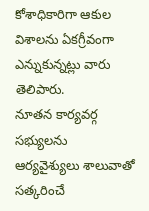కోశాధికారిగా ఆకుల విశాలను ఏకగ్రీవంగా ఎన్నుకున్నట్లు వారు తెలిపారు.
నూతన కార్యవర్గ సభ్యులను ఆర్యవైశ్యులు శాలువాతో సత్కరించే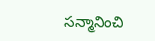సన్మానించి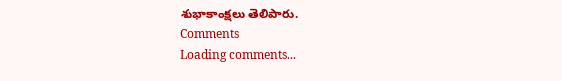శుభాకాంక్షలు తెలిపారు.
Comments
Loading comments...